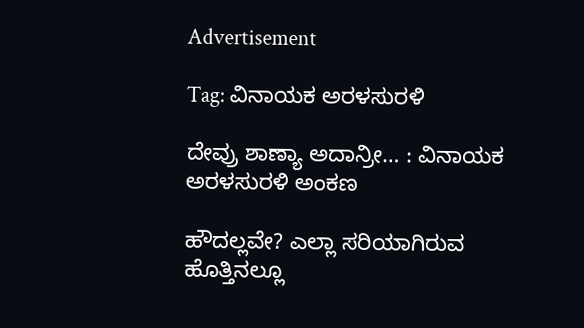Advertisement

Tag: ವಿನಾಯಕ ಅರಳಸುರಳಿ

ದೇವ್ರು ಶಾಣ್ಯಾ ಅದಾನ್ರೀ… : ವಿನಾಯಕ ಅರಳಸುರಳಿ ಅಂಕಣ

ಹೌದಲ್ಲವೇ? ಎಲ್ಲಾ ಸರಿಯಾಗಿರುವ ಹೊತ್ತಿನಲ್ಲೂ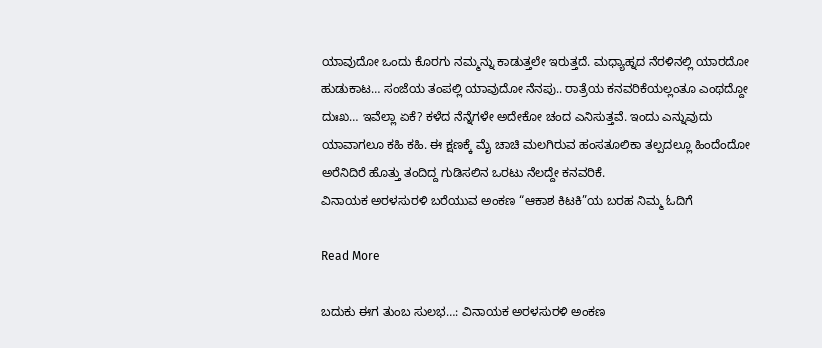ಯಾವುದೋ ಒಂದು ಕೊರಗು ನಮ್ಮನ್ನು ಕಾಡುತ್ತಲೇ ಇರುತ್ತದೆ. ಮಧ್ಯಾಹ್ನದ ನೆರಳಿನಲ್ಲಿ ಯಾರದೋ ಹುಡುಕಾಟ… ಸಂಜೆಯ ತಂಪಲ್ಲಿ ಯಾವುದೋ ನೆನಪು.. ರಾತ್ರೆಯ ಕನವರಿಕೆಯಲ್ಲಂತೂ ಎಂಥದ್ದೋ ದುಃಖ… ಇವೆಲ್ಲಾ ಏಕೆ? ಕಳೆದ ನೆನ್ನೆಗಳೇ ಅದೇಕೋ ಚಂದ ಎನಿಸುತ್ತವೆ. ಇಂದು ಎನ್ನುವುದು ಯಾವಾಗಲೂ ಕಹಿ ಕಹಿ. ಈ ಕ್ಷಣಕ್ಕೆ ಮೈ ಚಾಚಿ ಮಲಗಿರುವ ಹಂಸತೂಲಿಕಾ ತಲ್ಪದಲ್ಲೂ ಹಿಂದೆಂದೋ ಅರೆನಿದಿರೆ ಹೊತ್ತು ತಂದಿದ್ದ ಗುಡಿಸಲಿನ ಒರಟು ನೆಲದ್ದೇ ಕನವರಿಕೆ.
ವಿನಾಯಕ ಅರಳಸುರಳಿ ಬರೆಯುವ ಅಂಕಣ “ಆಕಾಶ ಕಿಟಕಿ”ಯ ಬರಹ ನಿಮ್ಮ ಓದಿಗೆ

Read More

ಬದುಕು ಈಗ ತುಂಬ ಸುಲಭ…: ವಿನಾಯಕ ಅರಳಸುರಳಿ ಅಂಕಣ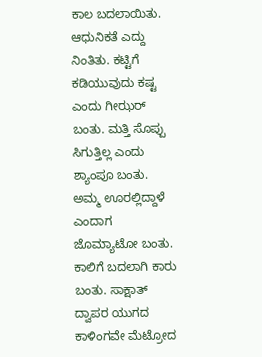ಕಾಲ ಬದಲಾಯಿತು. ಆಧುನಿಕತೆ ಎದ್ದು ನಿಂತಿತು. ಕಟ್ಟಿಗೆ ಕಡಿಯುವುದು ಕಷ್ಟ ಎಂದು ಗೀಝರ್ ಬಂತು. ಮತ್ತಿ ಸೊಪ್ಪು ಸಿಗುತ್ತಿಲ್ಲ ಎಂದು ಶ್ಯಾಂಪೂ ಬಂತು. ಅಮ್ಮ ಊರಲ್ಲಿದ್ದಾಳೆ ಎಂದಾಗ ಜೊಮ್ಯಾಟೋ ಬಂತು. ಕಾಲಿಗೆ ಬದಲಾಗಿ ಕಾರು ಬಂತು. ಸಾಕ್ಷಾತ್ ದ್ವಾಪರ ಯುಗದ ಕಾಳಿಂಗವೇ ಮೆಟ್ರೋದ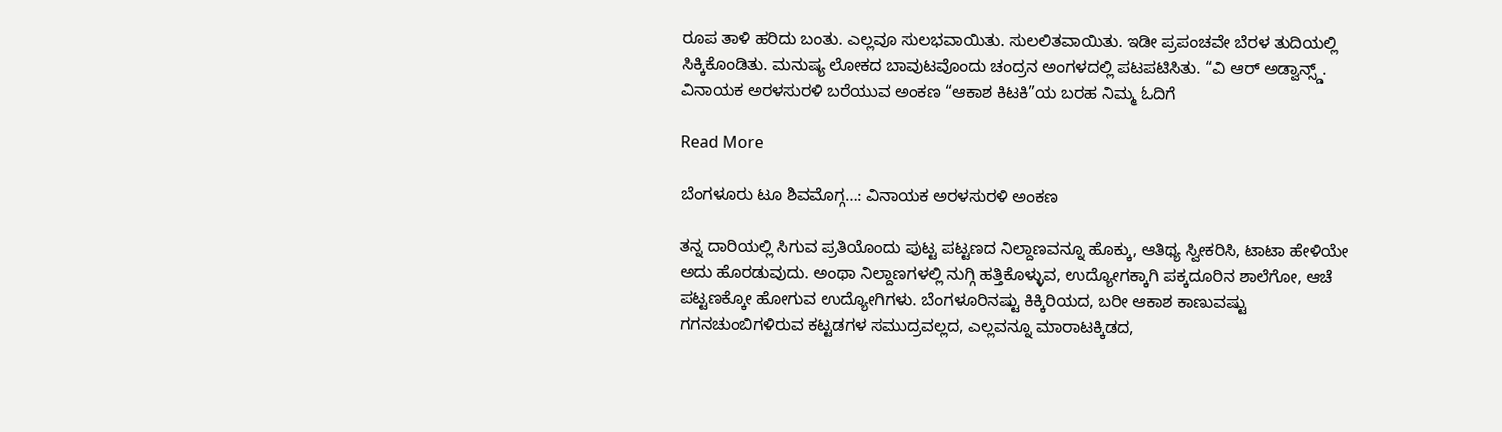ರೂಪ ತಾಳಿ ಹರಿದು ಬಂತು. ಎಲ್ಲವೂ ಸುಲಭವಾಯಿತು. ಸುಲಲಿತವಾಯಿತು. ಇಡೀ ಪ್ರಪಂಚವೇ ಬೆರಳ ತುದಿಯಲ್ಲಿ ಸಿಕ್ಕಿಕೊಂಡಿತು. ಮನುಷ್ಯ ಲೋಕದ ಬಾವುಟವೊಂದು ಚಂದ್ರನ ಅಂಗಳದಲ್ಲಿ ಪಟಪಟಿಸಿತು. “ವಿ ಆರ್ ಅಡ್ವಾನ್ಸ್ಡ್.
ವಿನಾಯಕ ಅರಳಸುರಳಿ ಬರೆಯುವ ಅಂಕಣ “ಆಕಾಶ ಕಿಟಕಿ”ಯ ಬರಹ ನಿಮ್ಮ ಓದಿಗೆ

Read More

ಬೆಂಗಳೂರು ಟೂ ಶಿವಮೊಗ್ಗ…: ವಿನಾಯಕ ಅರಳಸುರಳಿ ಅಂಕಣ

ತನ್ನ ದಾರಿಯಲ್ಲಿ ಸಿಗುವ ಪ್ರತಿಯೊಂದು ಪುಟ್ಟ ಪಟ್ಟಣದ ನಿಲ್ದಾಣವನ್ನೂ ಹೊಕ್ಕು, ಆತಿಥ್ಯ ಸ್ವೀಕರಿಸಿ, ಟಾಟಾ ಹೇಳಿಯೇ ಅದು ಹೊರಡುವುದು. ಅಂಥಾ ನಿಲ್ದಾಣಗಳಲ್ಲಿ ನುಗ್ಗಿ ಹತ್ತಿಕೊಳ್ಳುವ, ಉದ್ಯೋಗಕ್ಕಾಗಿ ಪಕ್ಕದೂರಿನ ಶಾಲೆಗೋ, ಆಚೆ ಪಟ್ಟಣಕ್ಕೋ ಹೋಗುವ ಉದ್ಯೋಗಿಗಳು. ಬೆಂಗಳೂರಿನಷ್ಟು ಕಿಕ್ಕಿರಿಯದ, ಬರೀ ಆಕಾಶ ಕಾಣುವಷ್ಟು ಗಗನಚುಂಬಿಗಳಿರುವ ಕಟ್ಟಡಗಳ ಸಮುದ್ರವಲ್ಲದ, ಎಲ್ಲವನ್ನೂ ಮಾರಾಟಕ್ಕಿಡದ,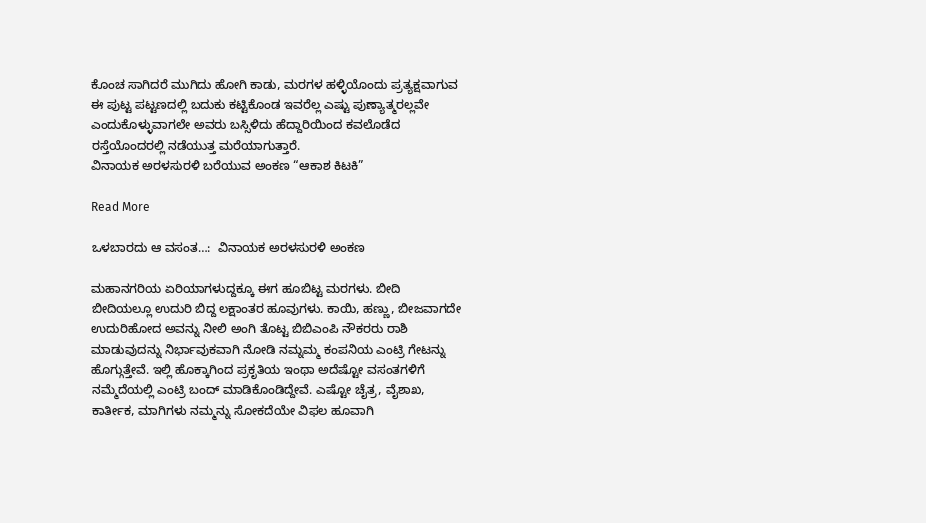ಕೊಂಚ ಸಾಗಿದರೆ ಮುಗಿದು ಹೋಗಿ ಕಾಡು, ಮರಗಳ ಹಳ್ಳಿಯೊಂದು ಪ್ರತ್ಯಕ್ಷವಾಗುವ ಈ ಪುಟ್ಟ ಪಟ್ಟಣದಲ್ಲಿ ಬದುಕು ಕಟ್ಟಿಕೊಂಡ ಇವರೆಲ್ಲ ಎಷ್ಟು ಪುಣ್ಯಾತ್ಮರಲ್ಲವೇ ಎಂದುಕೊಳ್ಳುವಾಗಲೇ ಅವರು ಬಸ್ಸಿಳಿದು ಹೆದ್ದಾರಿಯಿಂದ ಕವಲೊಡೆದ ರಸ್ತೆಯೊಂದರಲ್ಲಿ ನಡೆಯುತ್ತ ಮರೆಯಾಗುತ್ತಾರೆ.
ವಿನಾಯಕ ಅರಳಸುರಳಿ ಬರೆಯುವ ಅಂಕಣ “ಆಕಾಶ ಕಿಟಕಿ”

Read More

ಒಳಬಾರದು ಆ ವಸಂತ…:  ವಿನಾಯಕ ಅರಳಸುರಳಿ ಅಂಕಣ

ಮಹಾನಗರಿಯ ಏರಿಯಾಗಳುದ್ದಕ್ಕೂ ಈಗ ಹೂಬಿಟ್ಟ ಮರಗಳು. ಬೀದಿ ಬೀದಿಯಲ್ಲೂ ಉದುರಿ ಬಿದ್ದ ಲಕ್ಷಾಂತರ ಹೂವುಗಳು. ಕಾಯಿ, ಹಣ್ಣು, ಬೀಜವಾಗದೇ ಉದುರಿಹೋದ ಅವನ್ನು ನೀಲಿ ಅಂಗಿ ತೊಟ್ಟ ಬಿಬಿಎಂಪಿ ನೌಕರರು ರಾಶಿ ಮಾಡುವುದನ್ನು ನಿರ್ಭಾವುಕವಾಗಿ ನೋಡಿ ನಮ್ನಮ್ಮ ಕಂಪನಿಯ ಎಂಟ್ರಿ ಗೇಟನ್ನು ಹೊಗ್ಗುತ್ತೇವೆ. ಇಲ್ಲಿ ಹೊಕ್ಕಾಗಿಂದ ಪ್ರಕೃತಿಯ ಇಂಥಾ ಅದೆಷ್ಟೋ ವಸಂತಗಳಿಗೆ ನಮ್ಮೆದೆಯಲ್ಲಿ ಎಂಟ್ರಿ ಬಂದ್ ಮಾಡಿಕೊಂಡಿದ್ದೇವೆ. ಎಷ್ಟೋ ಚೈತ್ರ, ವೈಶಾಖ, ಕಾರ್ತೀಕ, ಮಾಗಿಗಳು ನಮ್ಮನ್ನು ಸೋಕದೆಯೇ ವಿಫಲ ಹೂವಾಗಿ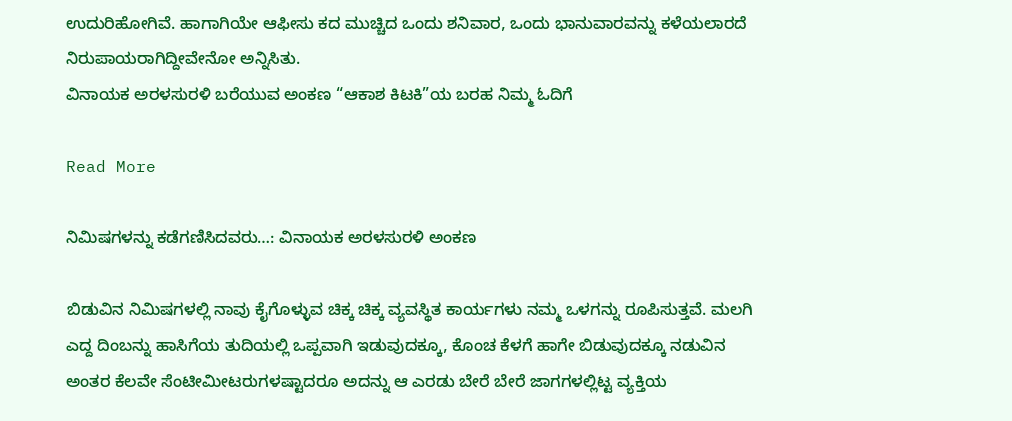ಉದುರಿಹೋಗಿವೆ. ಹಾಗಾಗಿಯೇ ಆಫೀಸು ಕದ ಮುಚ್ಚಿದ ಒಂದು ಶನಿವಾರ, ಒಂದು ಭಾನುವಾರವನ್ನು ಕಳೆಯಲಾರದೆ ನಿರುಪಾಯರಾಗಿದ್ದೀವೇನೋ ಅನ್ನಿಸಿತು.
ವಿನಾಯಕ ಅರಳಸುರಳಿ ಬರೆಯುವ ಅಂಕಣ “ಆಕಾಶ ಕಿಟಕಿ”ಯ ಬರಹ ನಿಮ್ಮ ಓದಿಗೆ

Read More

ನಿಮಿಷಗಳನ್ನು ಕಡೆಗಣಿಸಿದವರು…: ವಿನಾಯಕ ಅರಳಸುರಳಿ ಅಂಕಣ

ಬಿಡುವಿನ ನಿಮಿಷಗಳಲ್ಲಿ ನಾವು ಕೈಗೊಳ್ಳುವ ಚಿಕ್ಕ ಚಿಕ್ಕ ವ್ಯವಸ್ಥಿತ ಕಾರ್ಯಗಳು ನಮ್ಮ ಒಳಗನ್ನು ರೂಪಿಸುತ್ತವೆ. ಮಲಗಿ ಎದ್ದ ದಿಂಬನ್ನು ಹಾಸಿಗೆಯ ತುದಿಯಲ್ಲಿ ಒಪ್ಪವಾಗಿ ಇಡುವುದಕ್ಕೂ, ಕೊಂಚ ಕೆಳಗೆ ಹಾಗೇ ಬಿಡುವುದಕ್ಕೂ ನಡುವಿನ ಅಂತರ ಕೆಲವೇ ಸೆಂಟೀಮೀಟರುಗಳಷ್ಟಾದರೂ ಅದನ್ನು ಆ ಎರಡು ಬೇರೆ ಬೇರೆ ಜಾಗಗಳಲ್ಲಿಟ್ಟ ವ್ಯಕ್ತಿಯ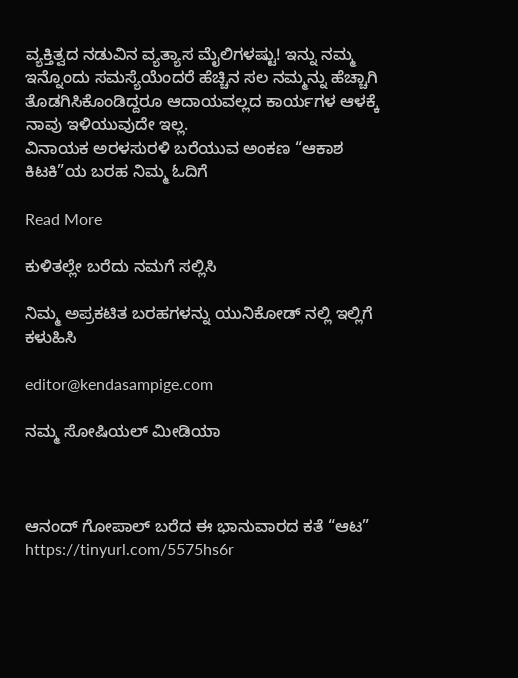ವ್ಯಕ್ತಿತ್ವದ ನಡುವಿನ ವ್ಯತ್ಯಾಸ ಮೈಲಿಗಳಷ್ಟು! ಇನ್ನು ನಮ್ಮ ಇನ್ನೊಂದು ಸಮಸ್ಯೆಯೆಂದರೆ ಹೆಚ್ಚಿನ ಸಲ ನಮ್ಮನ್ನು ಹೆಚ್ಚಾಗಿ ತೊಡಗಿಸಿಕೊಂಡಿದ್ದರೂ ಆದಾಯವಲ್ಲದ ಕಾರ್ಯಗಳ ಆಳಕ್ಕೆ ನಾವು ಇಳಿಯುವುದೇ ಇಲ್ಲ‌.
ವಿನಾಯಕ ಅರಳಸುರಳಿ ಬರೆಯುವ ಅಂಕಣ “ಆಕಾಶ ಕಿಟಕಿ”ಯ ಬರಹ ನಿಮ್ಮ ಓದಿಗೆ

Read More

ಕುಳಿತಲ್ಲೇ ಬರೆದು ನಮಗೆ ಸಲ್ಲಿಸಿ

ನಿಮ್ಮ ಅಪ್ರಕಟಿತ ಬರಹಗಳನ್ನು ಯುನಿಕೋಡ್ ನಲ್ಲಿ ಇಲ್ಲಿಗೆ ಕಳುಹಿಸಿ

editor@kendasampige.com

ನಮ್ಮ ಸೋಷಿಯಲ್‌ ಮೀಡಿಯಾ



ಆನಂದ್‌ ಗೋಪಾಲ್‌ ಬರೆದ ಈ ಭಾನುವಾರದ ಕತೆ “ಆಟ”
https://tinyurl.com/5575hs6r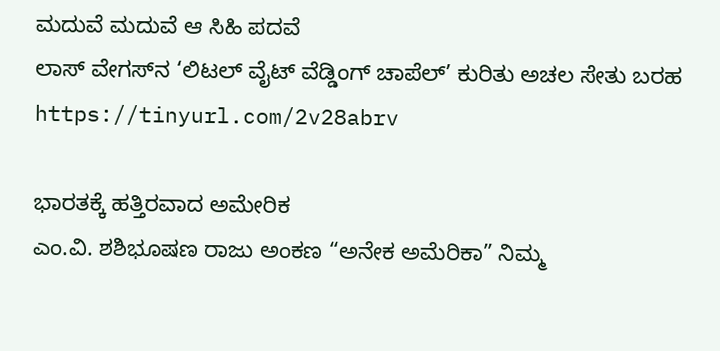ಮದುವೆ ಮದುವೆ ಆ ಸಿಹಿ ಪದವೆ
ಲಾಸ್‌ ವೇಗಸ್‌ನ ‘ಲಿಟಲ್ ವೈಟ್ ವೆಡ್ಡಿಂಗ್ ಚಾಪೆಲ್’ ಕುರಿತು ಅಚಲ ಸೇತು ಬರಹ
https://tinyurl.com/2v28abrv

ಭಾರತಕ್ಕೆ ಹತ್ತಿರವಾದ ಅಮೇರಿಕ
ಎಂ.ವಿ. ಶಶಿಭೂಷಣ ರಾಜು ಅಂಕಣ “ಅನೇಕ ಅಮೆರಿಕಾ” ನಿಮ್ಮ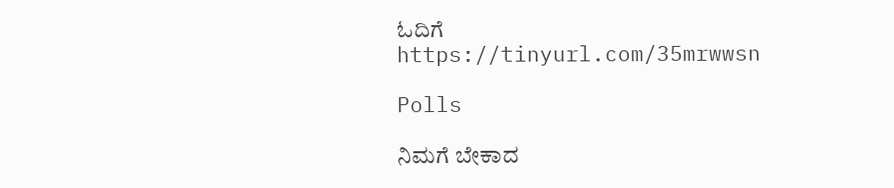ಓದಿಗೆ
https://tinyurl.com/35mrwwsn

Polls

ನಿಮಗೆ ಬೇಕಾದ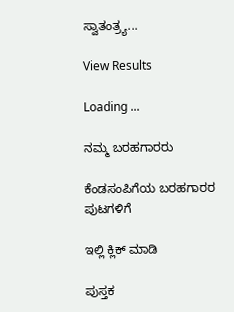ಸ್ವಾತಂತ್ರ್ಯ...

View Results

Loading ...

ನಮ್ಮ ಬರಹಗಾರರು

ಕೆಂಡಸಂಪಿಗೆಯ ಬರಹಗಾರರ ಪುಟಗಳಿಗೆ

ಇಲ್ಲಿ ಕ್ಲಿಕ್ ಮಾಡಿ

ಪುಸ್ತಕ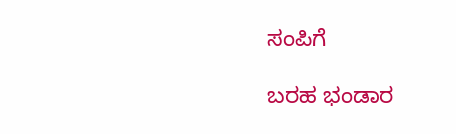ಸಂಪಿಗೆ

ಬರಹ ಭಂಡಾರ